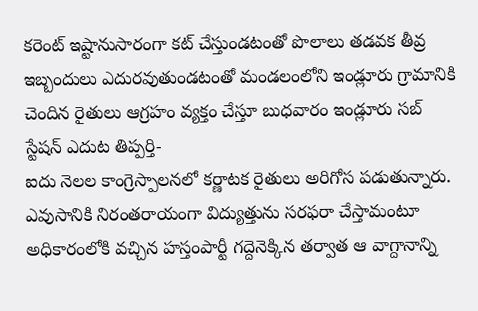కరెంట్ ఇష్టానుసారంగా కట్ చేస్తుండటంతో పొలాలు తడవక తీవ్ర ఇబ్బందులు ఎదురవుతుండటంతో మండలంలోని ఇండ్లూరు గ్రామానికి చెందిన రైతులు ఆగ్రహం వ్యక్తం చేస్తూ బుధవారం ఇండ్లూరు సబ్ స్టేషన్ ఎదుట తిప్పర్తి-
ఐదు నెలల కాంగ్రెస్పాలనలో కర్ణాటక రైతులు అరిగోస పడుతున్నారు. ఎవుసానికి నిరంతరాయంగా విద్యుత్తును సరఫరా చేస్తామంటూ అధికారంలోకి వచ్చిన హస్తంపార్టీ గద్దెనెక్కిన తర్వాత ఆ వాగ్దానాన్ని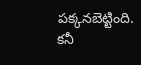పక్కనబెట్టింది. కనీ